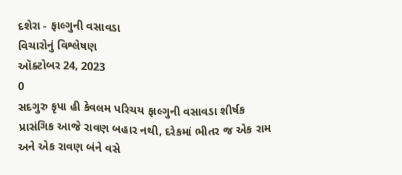દશેરા - ફાલ્ગુની વસાવડા
વિચારોનું વિશ્લેષણ
ઑક્ટોબર 24, 2023
0
સદગુરુ કૃપા હી કેવલમ પરિચય ફાલ્ગુની વસાવડા શીર્ષક પ્રાસંગિક આજે રાવણ બહાર નથી, દરેકમાં ભીતર જ એક રામ અને એક રાવણ બંને વસે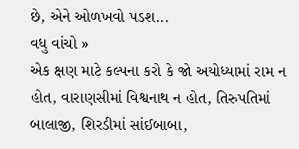છે, એને ઓળખવો પડશ...
વધુ વાંચો »
એક ક્ષણ માટે કલ્પના કરો કે જો અયોધ્યામાં રામ ન હોત, વારાણસીમાં વિશ્વનાથ ન હોત, તિરુપતિમાં બાલાજી, શિરડીમાં સાંઈબાબા,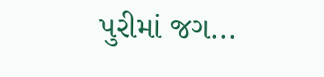પુરીમાં જગ...